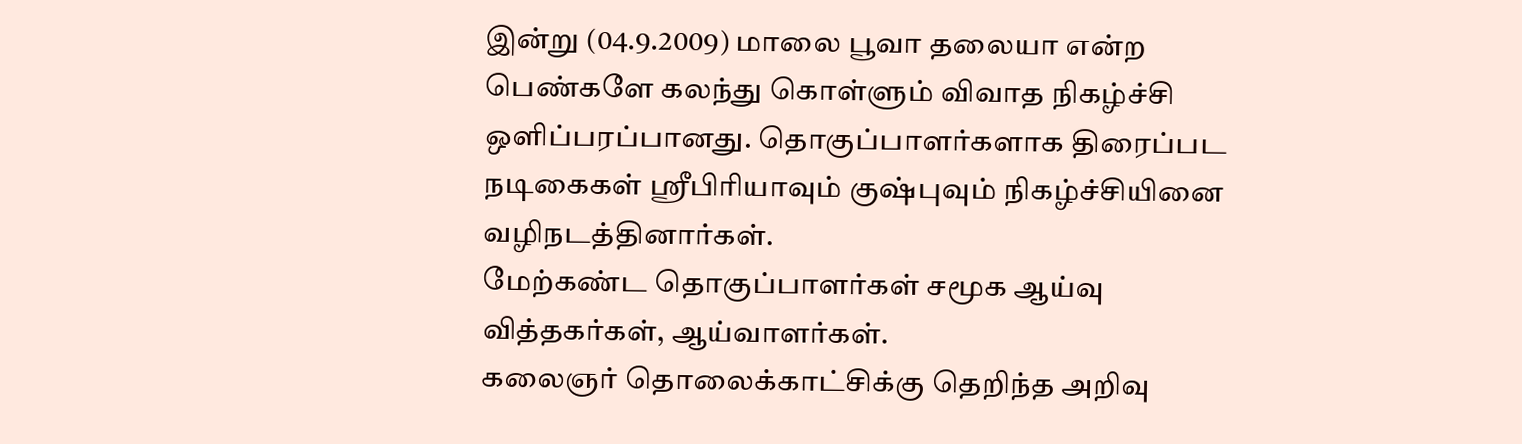இன்று (04.9.2009) மாலை பூவா தலையா என்ற பெண்களே கலந்து கொள்ளும் விவாத நிகழ்ச்சி ஒளிப்பரப்பானது. தொகுப்பாளர்களாக திரைப்பட நடிகைகள் ஸ்ரீபிரியாவும் குஷ்புவும் நிகழ்ச்சியினை வழிநடத்தினார்கள்.
மேற்கண்ட தொகுப்பாளர்கள் சமூக ஆய்வு வித்தகர்கள், ஆய்வாளர்கள்.
கலைஞர் தொலைக்காட்சிக்கு தெறிந்த அறிவு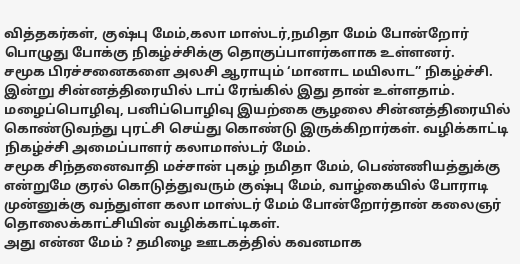வித்தகர்கள், குஷ்பு மேம்,கலா மாஸ்டர்,நமிதா மேம் போன்றோர் பொழுது போக்கு நிகழ்ச்சிக்கு தொகுப்பாளர்களாக உள்ளனர்.
சமூக பிரச்சனைகளை அலசி ஆராயும் ‘மானாட மயிலாட” நிகழ்ச்சி. இன்று சின்னத்திரையில் டாப் ரேங்கில் இது தான் உள்ளதாம். மழைப்பொழிவு, பனிப்பொழிவு இயற்கை சூழலை சின்னத்திரையில் கொண்டுவந்து புரட்சி செய்து கொண்டு இருக்கிறார்கள். வழிக்காட்டி நிகழ்ச்சி அமைப்பாளர் கலாமாஸ்டர் மேம்.
சமூக சிந்தனைவாதி மச்சான் புகழ் நமிதா மேம், பெண்ணியத்துக்கு என்றுமே குரல் கொடுத்துவரும் குஷ்பு மேம், வாழ்கையில் போராடி முன்னுக்கு வந்துள்ள கலா மாஸ்டர் மேம் போன்றோர்தான் கலைஞர் தொலைக்காட்சியின் வழிக்காட்டிகள்.
அது என்ன மேம் ? தமிழை ஊடகத்தில் கவனமாக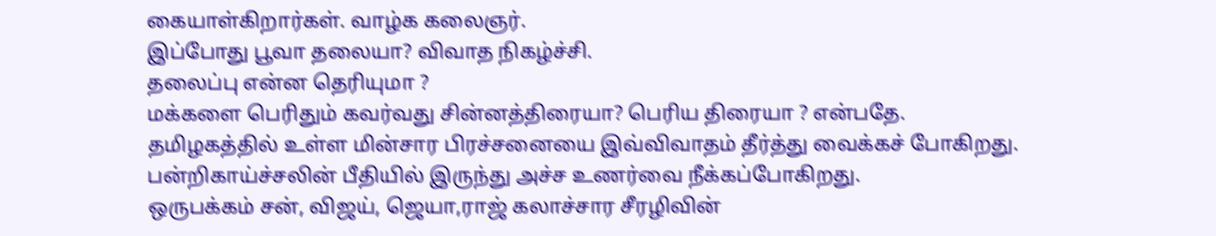கையாள்கிறார்கள். வாழ்க கலைஞர்.
இப்போது பூவா தலையா? விவாத நிகழ்ச்சி.
தலைப்பு என்ன தெரியுமா ?
மக்களை பெரிதும் கவர்வது சின்னத்திரையா? பெரிய திரையா ? என்பதே.
தமிழகத்தில் உள்ள மின்சார பிரச்சனையை இவ்விவாதம் தீர்த்து வைக்கச் போகிறது. பன்றிகாய்ச்சலின் பீதியில் இருந்து அச்ச உணர்வை நீக்கப்போகிறது.
ஒருபக்கம் சன், விஜய், ஜெயா,ராஜ் கலாச்சார சீரழிவின்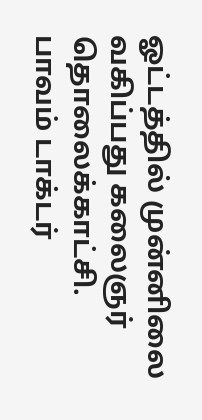ஓட்டத்தில் முன்னிலை வகிப்பது கலைஞர் தொலைக்காட்சி.
பாவம் டாக்டர்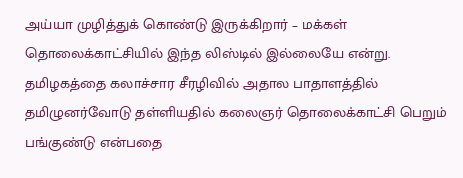அய்யா முழித்துக் கொண்டு இருக்கிறார் – மக்கள் தொலைக்காட்சியில் இந்த லிஸ்டில் இல்லையே என்று.
தமிழகத்தை கலாச்சார சீரழிவில் அதால பாதாளத்தில் தமிழுனர்வோடு தள்ளியதில் கலைஞர் தொலைக்காட்சி பெறும் பங்குண்டு என்பதை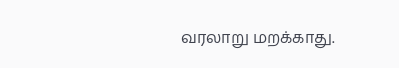வரலாறு மறக்காது.